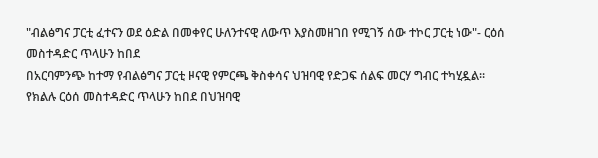"ብልፅግና ፓርቲ ፈተናን ወደ ዕድል በመቀየር ሁለንተናዊ ለውጥ እያስመዘገበ የሚገኝ ሰው ተኮር ፓርቲ ነው"- ርዕሰ መስተዳድር ጥላሁን ከበደ
በአርባምንጭ ከተማ የብልፅግና ፓርቲ ዞናዊ የምርጫ ቅስቀሳና ህዝባዊ የድጋፍ ሰልፍ መርሃ ግብር ተካሂዷል።
የክልሉ ርዕሰ መስተዳድር ጥላሁን ከበደ በህዝባዊ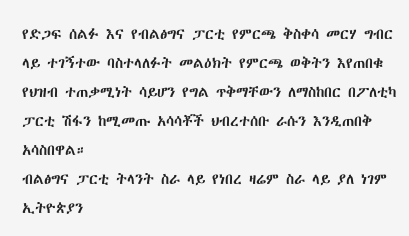የድጋፍ ሰልፉ እና የብልፅግና ፓርቲ የምርጫ ቅስቀሳ መርሃ ግብር ላይ ተገኝተው ባስተላለፉት መልዕክት የምርጫ ወቅትን እየጠበቁ የህዝብ ተጠቃሚነት ሳይሆን የግል ጥቅማቸውን ለማስከበር በፖለቲካ ፓርቲ ሽፋን ከሚመጡ አሳሳቾች ህብረተሰቡ ራሱን እንዲጠበቅ አሳስበዋል።
ብልፅግና ፓርቲ ትላንት ስራ ላይ የነበረ ዛሬም ስራ ላይ ያለ ነገም ኢትዮጵያን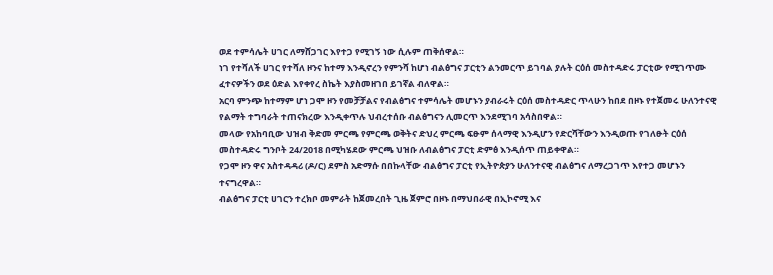ወደ ተምሳሌት ሀገር ለማሸጋገር እየተጋ የሚገኝ ነው ሲሉም ጠቅሰዋል።
ነገ የተሻለች ሀገር የተሻለ ዞንና ከተማ እንዲኖረን የምንሻ ከሆነ ብልፅግና ፓርቲን ልንመርጥ ይገባል ያሉት ርዕሰ መስተዳድሩ ፓርቲው የሚገጥሙ ፈተናዎችን ወደ ዕድል እየቀየረ ስኬት እያስመዘገበ ይገኛል ብለዋል።
አርባ ምንጭ ከተማም ሆነ ጋሞ ዞን የመቻቻልና የብልፅግና ተምሳሌት መሆኑን ያብራሩት ርዕሰ መስተዳድር ጥላሁን ከበደ በዞኑ የተጀመሩ ሁለንተናዊ የልማት ተግባራት ተጠናክረው እንዲቀጥሉ ህብረተሰቡ ብልፅግናን ሊመርጥ እንደሚገባ አሳስበዋል።
መላው የአከባቢው ህዝብ ቅድመ ምርጫ የምርጫ ወቅትና ድህረ ምርጫ ፍፁም ሰላማዊ እንዲሆን የድርሻቸውን እንዲወጡ የገለፁት ርዕሰ መስተዳድሩ ግንቦት 24/2018 በሚካሄደው ምርጫ ህዝቡ ለብልፅግና ፓርቲ ድምፅ እንዲሰጥ ጠይቀዋል።
የጋሞ ዞን ዋና አስተዳዳሪ (ዶ/ር) ደምስ አድማሱ በበኩላቸው ብልፅግና ፓርቲ የኢትዮጵያን ሁለንተናዊ ብልፅግና ለማረጋገጥ እየተጋ መሆኑን ተናግረዋል።
ብልፅግና ፓርቲ ሀገርን ተረክቦ መምራት ከጀመረበት ጊዜ ጀምሮ በዞኑ በማህበራዊ በኢኮኖሚ እና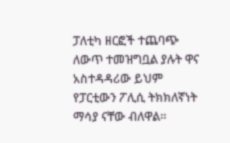ፓለቲካ ዘርፎች ተጨባጭ ለውጥ ተመዝግቧል ያሉት ዋና አስተዳዳሪው ይህም የፓርቲውን ፖሊሲ ትክክለኛነት ማሳያ ናቸው ብለዋል።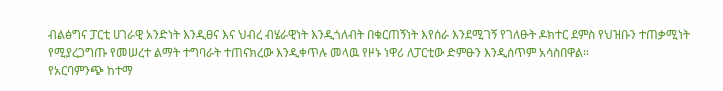ብልፅግና ፓርቲ ሀገራዊ አንድነት እንዲፀና እና ህብረ ብሄራዊነት እንዲጎለብት በቁርጠኝነት እየሰራ እንደሚገኝ የገለፁት ዶክተር ደምስ የህዝቡን ተጠቃሚነት የሚያረጋግጡ የመሠረተ ልማት ተግባራት ተጠናክረው እንዲቀጥሉ መላዉ የዞኑ ነዋሪ ለፓርቲው ድምፁን እንዲሰጥም አሳስበዋል።
የአርባምንጭ ከተማ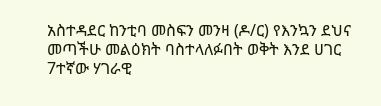አስተዳደር ከንቲባ መስፍን መንዛ (ዶ/ር) የእንኳን ደህና መጣችሁ መልዕክት ባስተላለፉበት ወቅት እንደ ሀገር 7ተኛው ሃገራዊ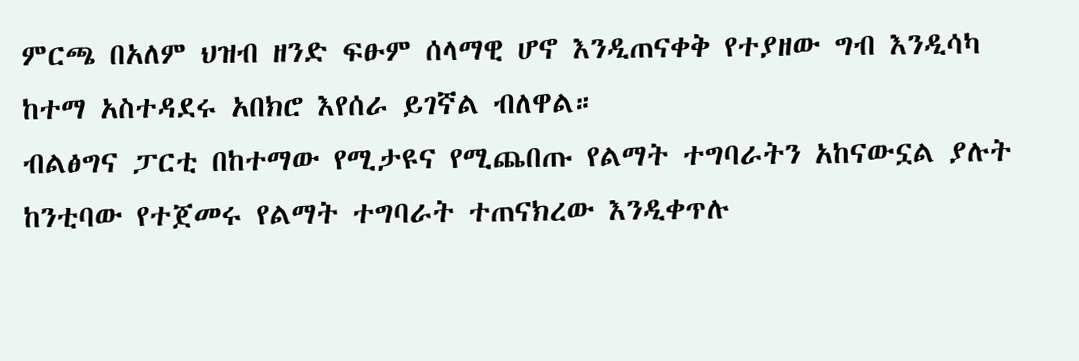ምርጫ በአለም ህዝብ ዘንድ ፍፁም ሰላማዊ ሆኖ እንዲጠናቀቅ የተያዘው ግብ እንዲሳካ ከተማ አስተዳደሩ አበክሮ እየሰራ ይገኛል ብለዋል።
ብልፅግና ፓርቲ በከተማው የሚታዩና የሚጨበጡ የልማት ተግባራትን አከናውኗል ያሉት ከንቲባው የተጀመሩ የልማት ተግባራት ተጠናክረው እንዲቀጥሉ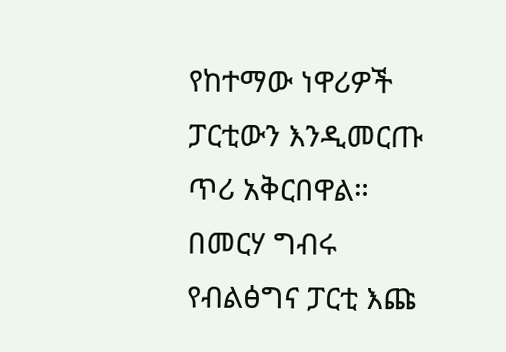የከተማው ነዋሪዎች ፓርቲውን እንዲመርጡ ጥሪ አቅርበዋል።
በመርሃ ግብሩ የብልፅግና ፓርቲ እጩ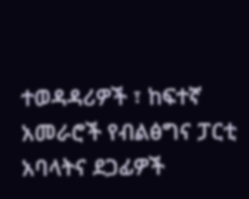ተወዳዳሪዎች ፣ ከፍተኛ አመራሮች የብልፅግና ፓርቲ አባላትና ደጋፊዎች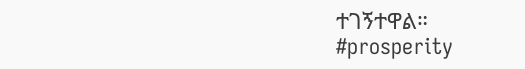ተገኝተዋል።
#prosperity